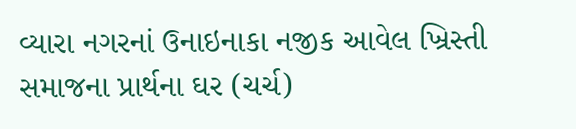વ્યારા નગરનાં ઉનાઇનાકા નજીક આવેલ ખ્રિસ્તી સમાજના પ્રાર્થના ઘર (ચર્ચ)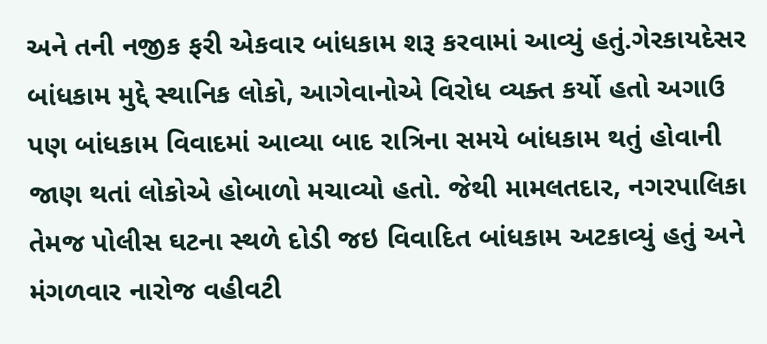અને તની નજીક ફરી એકવાર બાંધકામ શરૂ કરવામાં આવ્યું હતું.ગેરકાયદેસર બાંધકામ મુદ્દે સ્થાનિક લોકો, આગેવાનોએ વિરોધ વ્યક્ત કર્યો હતો અગાઉ પણ બાંધકામ વિવાદમાં આવ્યા બાદ રાત્રિના સમયે બાંધકામ થતું હોવાની જાણ થતાં લોકોએ હોબાળો મચાવ્યો હતો. જેથી મામલતદાર, નગરપાલિકા તેમજ પોલીસ ઘટના સ્થળે દોડી જઇ વિવાદિત બાંધકામ અટકાવ્યું હતું અને મંગળવાર નારોજ વહીવટી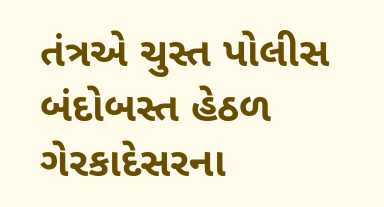તંત્રએ ચુસ્ત પોલીસ બંદોબસ્ત હેઠળ ગેરકાદેસરના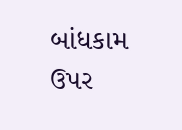બાંધકામ ઉપર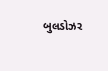બુલડોઝર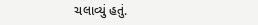ચલાવ્યું હતું.